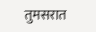तुमसरात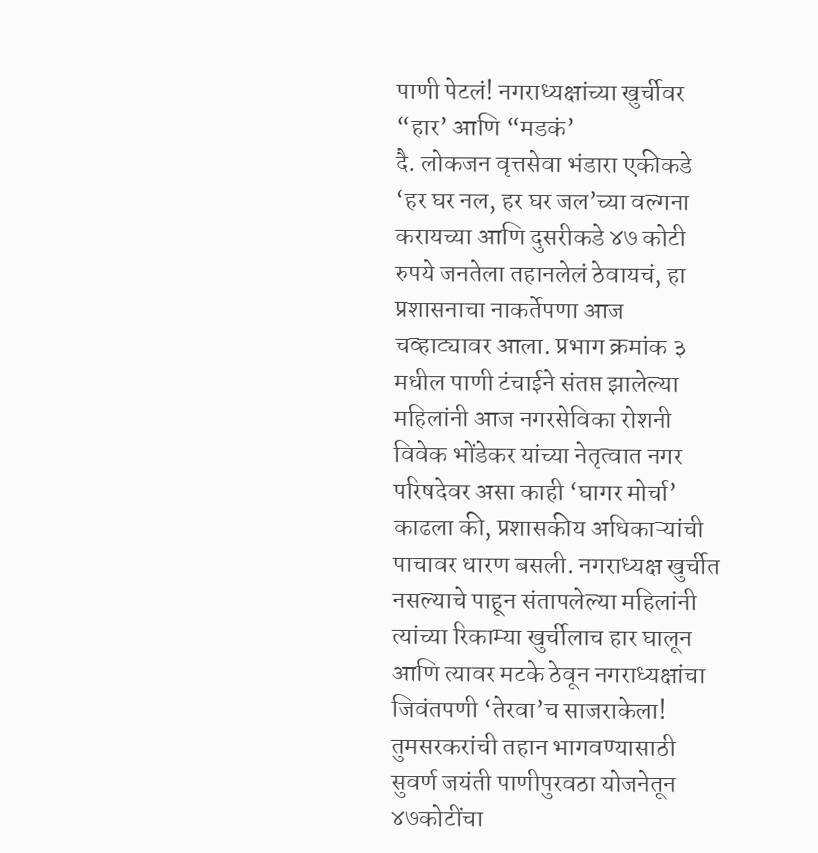पाणी पेटलं! नगराध्यक्षांच्या खुर्चीवर “हार’ आणि “मडकं’
दै. लोकजन वृत्तसेवा भंडारा एकीकडे ‘हर घर नल, हर घर जल’च्या वल्गना करायच्या आणि दुसरीकडे ४७ कोटी रुपये जनतेला तहानलेलं ठेवायचं, हा प्रशासनाचा नाकर्तेपणा आज चव्हाट्यावर आला. प्रभाग क्रमांक ३ मधील पाणी टंचाईने संतप्त झालेल्या महिलांनी आज नगरसेविका रोशनी विवेक भोंडेकर यांच्या नेतृत्वात नगर परिषदेवर असा काही ‘घागर मोर्चा’ काढला की, प्रशासकीय अधिकाऱ्यांची पाचावर धारण बसली. नगराध्यक्ष खुर्चीत नसल्याचे पाहून संतापलेल्या महिलांनी त्यांच्या रिकाम्या खुर्चीलाच हार घालून आणि त्यावर मटके ठेवून नगराध्यक्षांचा जिवंतपणी ‘तेरवा’च साजराकेला! तुमसरकरांची तहान भागवण्यासाठी सुवर्ण जयंती पाणीपुरवठा योजनेतून ४७कोटींचा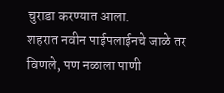चुराडा करण्यात आला.
शहरात नवीन पाईपलाईनचे जाळे तर विणले, पण नळाला पाणी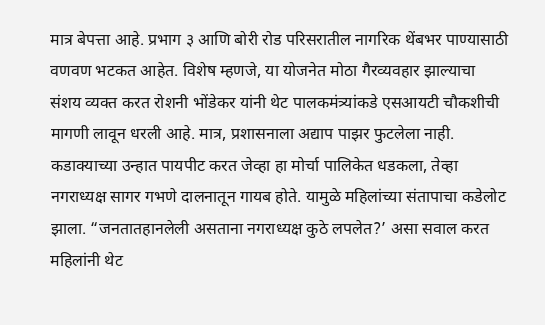मात्र बेपत्ता आहे. प्रभाग ३ आणि बोरी रोड परिसरातील नागरिक थेंबभर पाण्यासाठी वणवण भटकत आहेत. विशेष म्हणजे, या योजनेत मोठा गैरव्यवहार झाल्याचा संशय व्यक्त करत रोशनी भोंडेकर यांनी थेट पालकमंत्र्यांकडे एसआयटी चौकशीची मागणी लावून धरली आहे. मात्र, प्रशासनाला अद्याप पाझर फुटलेला नाही. कडाक्याच्या उन्हात पायपीट करत जेव्हा हा मोर्चा पालिकेत धडकला, तेव्हा नगराध्यक्ष सागर गभणे दालनातून गायब होते. यामुळे महिलांच्या संतापाचा कडेलोट झाला. “जनतातहानलेली असताना नगराध्यक्ष कुठे लपलेत?’ असा सवाल करत महिलांनी थेट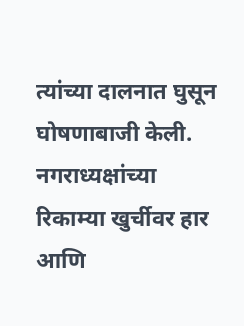त्यांच्या दालनात घुसून घोषणाबाजी केली. नगराध्यक्षांच्या रिकाम्या खुर्चीवर हार आणि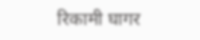रिकामी घागर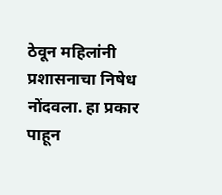ठेवून महिलांनी प्रशासनाचा निषेध नोंदवला. हा प्रकार पाहून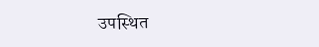उपस्थित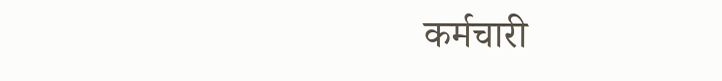कर्मचारी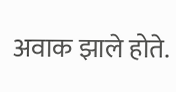अवाक झाले होते.